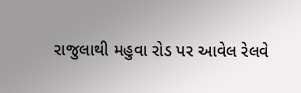રાજુલાથી મહુવા રોડ પર આવેલ રેલવે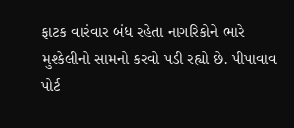ફાટક વારંવાર બંધ રહેતા નાગરિકોને ભારે મુશ્કેલીનો સામનો કરવો પડી રહ્યો છે. પીપાવાવ પોર્ટ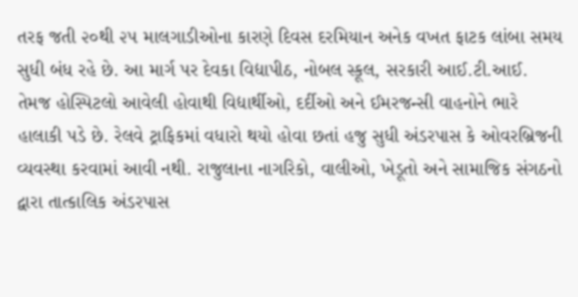તરફ જતી ૨૦થી ૨૫ માલગાડીઓના કારણે દિવસ દરમિયાન અનેક વખત ફાટક લાંબા સમય સુધી બંધ રહે છે. આ માર્ગ પર દેવકા વિદ્યાપીઠ, નોબલ સ્કૂલ, સરકારી આઈ.ટી.આઈ. તેમજ હોસ્પિટલો આવેલી હોવાથી વિદ્યાર્થીઓ, દર્દીઓ અને ઈમરજન્સી વાહનોને ભારે હાલાકી પડે છે. રેલવે ટ્રાફિકમાં વધારો થયો હોવા છતાં હજુ સુધી અંડરપાસ કે ઓવરબ્રિજની વ્યવસ્થા કરવામાં આવી નથી. રાજુલાના નાગરિકો, વાલીઓ, ખેડૂતો અને સામાજિક સંગઠનો દ્વારા તાત્કાલિક અંડરપાસ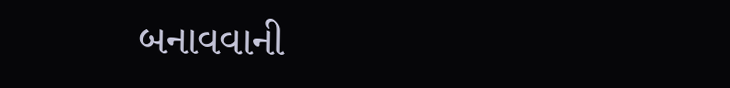બનાવવાની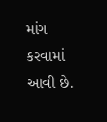માંગ કરવામાં આવી છે.